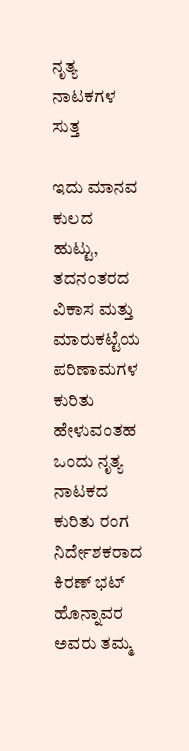ನೃತ್ಯ ನಾಟಕಗಳ ಸುತ್ತ

ಇದು ಮಾನವ ಕುಲದ ಹುಟ್ಟು, ತದನಂತರದ ವಿಕಾಸ ಮತ್ತು ಮಾರುಕಟ್ಟೆಯ ಪರಿಣಾಮಗಳ ಕುರಿತು ಹೇಳುವಂತಹ ಒಂದು ನೃತ್ಯ ನಾಟಕದ ಕುರಿತು ರಂಗ ನಿರ್ದೇಶಕರಾದ ಕಿರಣ್ ಭಟ್ ಹೊನ್ನಾವರ ಅವರು ತಮ್ಮ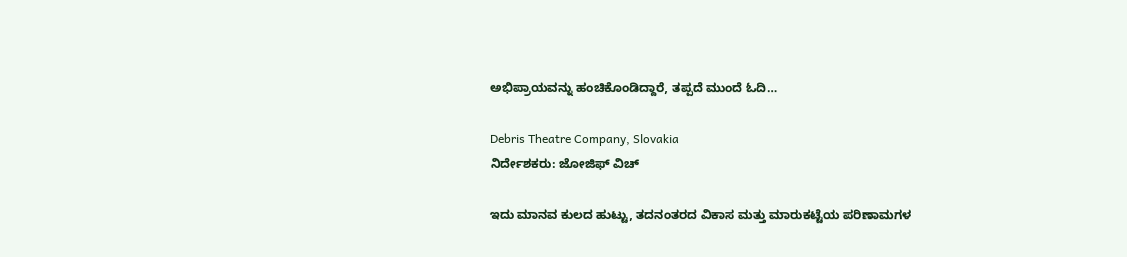ಅಭಿಪ್ರಾಯವನ್ನು ಹಂಚಿಕೊಂಡಿದ್ದಾರೆ, ತಪ್ಪದೆ ಮುಂದೆ ಓದಿ…

Debris Theatre Company, Slovakia
ನಿರ್ದೇಶಕರು: ಜೋಜಿಫ್ ವಿಚ್

ಇದು ಮಾನವ ಕುಲದ ಹುಟ್ಟು, ತದನಂತರದ ವಿಕಾಸ ಮತ್ತು ಮಾರುಕಟ್ಟೆಯ ಪರಿಣಾಮಗಳ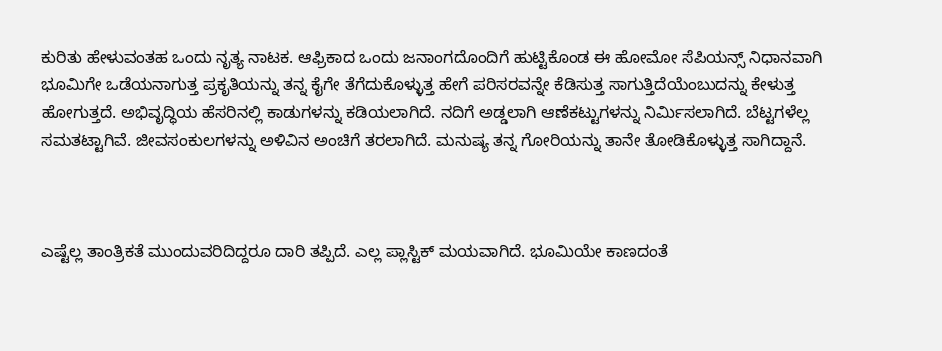ಕುರಿತು ಹೇಳುವಂತಹ ಒಂದು ನೃತ್ಯ ನಾಟಕ. ಆಫ್ರಿಕಾದ ಒಂದು ಜನಾಂಗದೊಂದಿಗೆ ಹುಟ್ಟಿಕೊಂಡ ಈ ಹೋಮೋ ಸೆಪಿಯನ್ಸ್‌ ನಿಧಾನವಾಗಿ ಭೂಮಿಗೇ ಒಡೆಯನಾಗುತ್ತ ಪ್ರಕೃತಿಯನ್ನು ತನ್ನ ಕೈಗೇ ತೆಗೆದುಕೊಳ್ಳುತ್ತ ಹೇಗೆ ಪರಿಸರವನ್ನೇ ಕೆಡಿಸುತ್ತ ಸಾಗುತ್ತಿದೆಯೆಂಬುದನ್ನು ಕೇಳುತ್ತ ಹೋಗುತ್ತದೆ. ಅಭಿವೃದ್ಧಿಯ ಹೆಸರಿನಲ್ಲಿ ಕಾಡುಗಳನ್ನು ಕಡಿಯಲಾಗಿದೆ. ನದಿಗೆ ಅಡ್ಡಲಾಗಿ ಆಣೆಕಟ್ಟುಗಳನ್ನು ನಿರ್ಮಿಸಲಾಗಿದೆ. ಬೆಟ್ಟಗಳೆಲ್ಲ ಸಮತಟ್ಟಾಗಿವೆ. ಜೀವಸಂಕುಲಗಳನ್ನು ಅಳಿವಿನ ಅಂಚಿಗೆ ತರಲಾಗಿದೆ. ಮನುಷ್ಯ ತನ್ನ ಗೋರಿಯನ್ನು ತಾನೇ ತೋಡಿಕೊಳ್ಳುತ್ತ ಸಾಗಿದ್ದಾನೆ.



ಎಷ್ಟೆಲ್ಲ ತಾಂತ್ರಿಕತೆ ಮುಂದುವರಿದಿದ್ದರೂ ದಾರಿ ತಪ್ಪಿದೆ. ಎಲ್ಲ ಪ್ಲಾಸ್ಟಿಕ್‌ ಮಯವಾಗಿದೆ. ಭೂಮಿಯೇ ಕಾಣದಂತೆ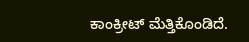ಕಾಂಕ್ರೀಟ್‌ ಮೆತ್ತಿಕೊಂಡಿದೆ.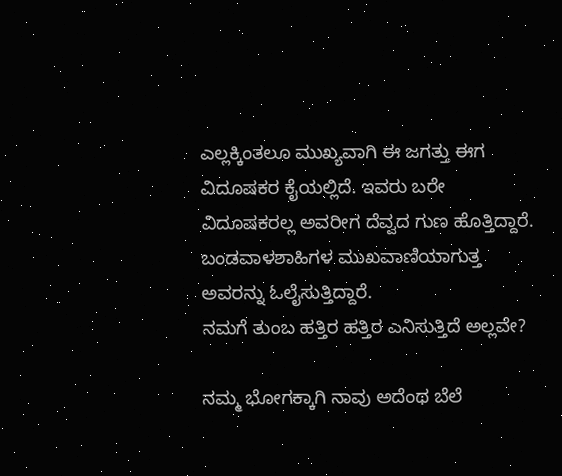ಎಲ್ಲಕ್ಕಿಂತಲೂ ಮುಖ್ಯವಾಗಿ ಈ ಜಗತ್ತು ಈಗ ವಿದೂಷಕರ ಕೈಯಲ್ಲಿದೆ. ಇವರು ಬರೇ ವಿದೂಷಕರಲ್ಲ ಅವರೀಗ ದೆವ್ವದ ಗುಣ ಹೊತ್ತಿದ್ದಾರೆ. ಬಂಡವಾಳಶಾಹಿಗಳ ಮುಖವಾಣಿಯಾಗುತ್ತ ಅವರನ್ನು ಓಲೈಸುತ್ತಿದ್ದಾರೆ.
ನಮಗೆ ತುಂಬ ಹತ್ತಿರ ಹತ್ತಿರ ಎನಿಸುತ್ತಿದೆ ಅಲ್ಲವೇ?

ನಮ್ಮ ಭೋಗಕ್ಕಾಗಿ ನಾವು ಅದೆಂಥ ಬೆಲೆ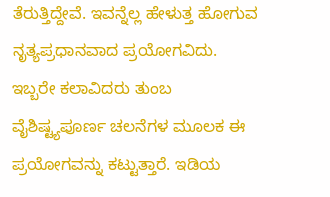ತೆರುತ್ತಿದ್ದೇವೆ. ಇವನ್ನೆಲ್ಲ ಹೇಳುತ್ತ ಹೋಗುವ ನೃತ್ಯಪ್ರಧಾನವಾದ ಪ್ರಯೋಗವಿದು. ಇಬ್ಬರೇ ಕಲಾವಿದರು ತುಂಬ ವೈಶಿಷ್ಟ್ಯಪೂರ್ಣ ಚಲನೆಗಳ ಮೂಲಕ ಈ ಪ್ರಯೋಗವನ್ನು ಕಟ್ಟುತ್ತಾರೆ. ಇಡಿಯ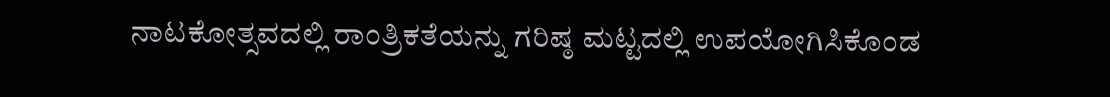ನಾಟಕೋತ್ಸವದಲ್ಲಿ ರಾಂತ್ರಿಕತೆಯನ್ನು ಗರಿಷ್ಠ ಮಟ್ಟದಲ್ಲಿ ಉಪಯೋಗಿಸಿಕೊಂಡ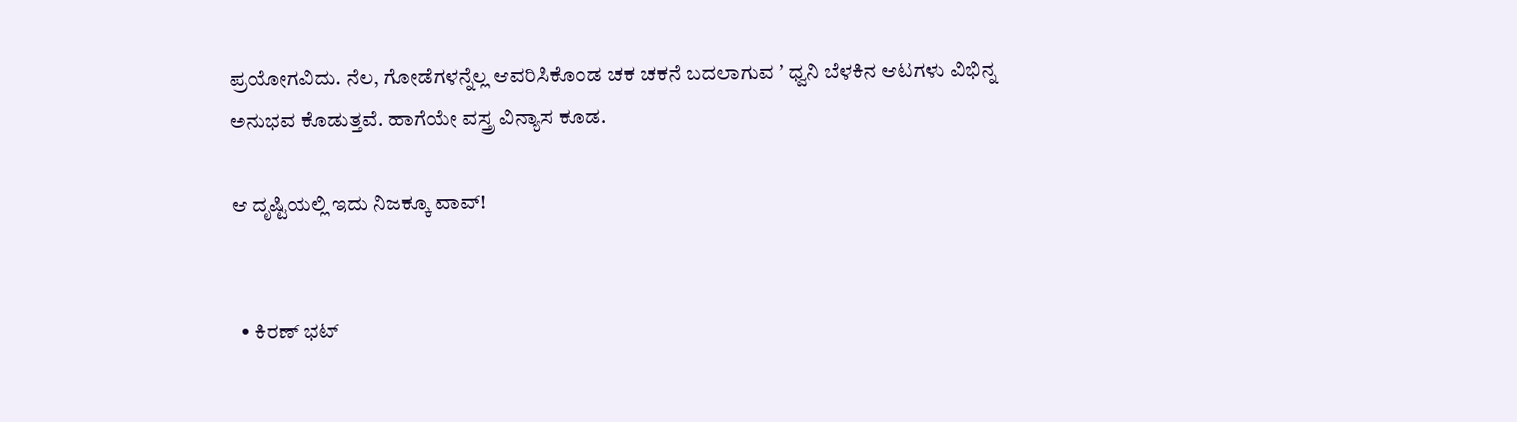ಪ್ರಯೋಗವಿದು. ನೆಲ, ಗೋಡೆಗಳನ್ನೆಲ್ಲ ಆವರಿಸಿಕೊಂಡ ಚಕ ಚಕನೆ ಬದಲಾಗುವ ʼ ಧ್ವನಿ ಬೆಳಕಿನ ಆಟಗಳು ವಿಭಿನ್ನ ಅನುಭವ ಕೊಡುತ್ತವೆ. ಹಾಗೆಯೇ ವಸ್ತ್ರ ವಿನ್ಯಾಸ ಕೂಡ.

ಆ ದೃಷ್ಟಿಯಲ್ಲಿ ಇದು ನಿಜಕ್ಕೂ ವಾವ್!


  • ಕಿರಣ್ ಭಟ್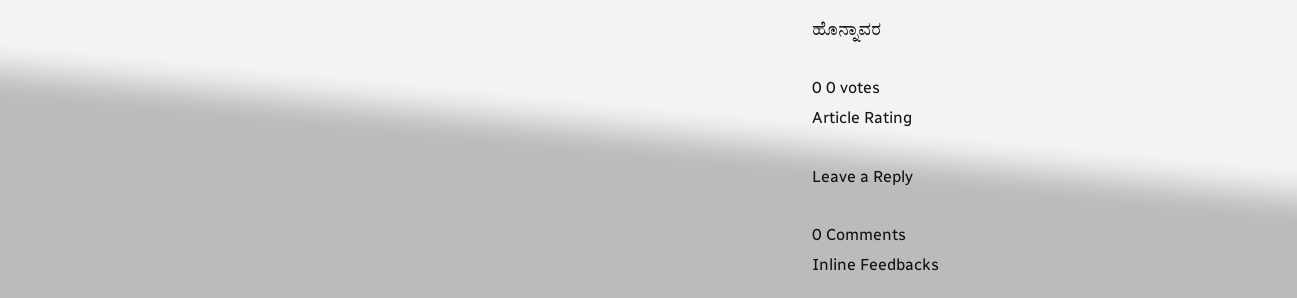ಹೊನ್ನಾವರ

0 0 votes
Article Rating

Leave a Reply

0 Comments
Inline Feedbacks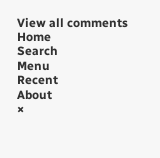View all comments
Home
Search
Menu
Recent
About
×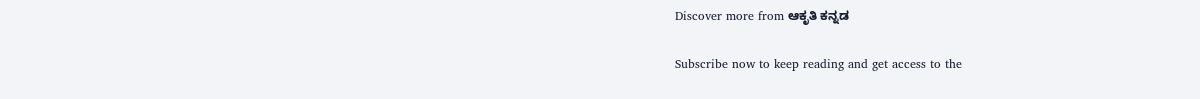Discover more from ಆಕೃತಿ ಕನ್ನಡ

Subscribe now to keep reading and get access to the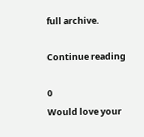full archive.

Continue reading

0
Would love your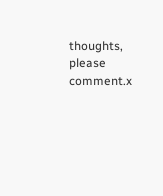thoughts, please comment.x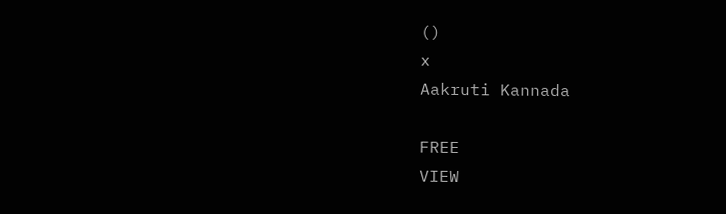()
x
Aakruti Kannada

FREE
VIEW